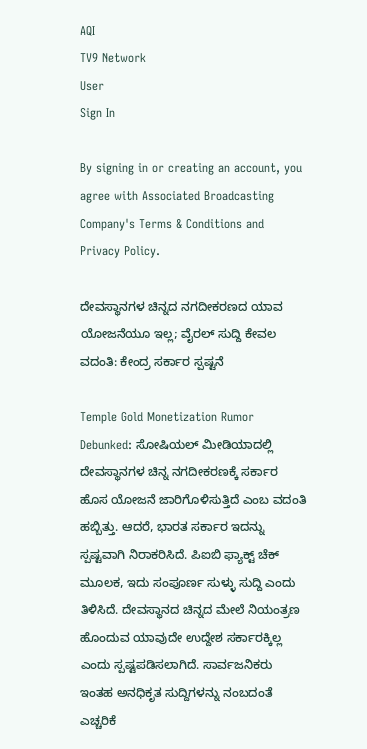AQI
TV9 Network
User
Sign In

By signing in or creating an account, you agree with Associated Broadcasting Company's Terms & Conditions and Privacy Policy.

ದೇವಸ್ಥಾನಗಳ ಚಿನ್ನದ ನಗದೀಕರಣದ ಯಾವ ಯೋಜನೆಯೂ ಇಲ್ಲ; ವೈರಲ್ ಸುದ್ದಿ ಕೇವಲ ವದಂತಿ: ಕೇಂದ್ರ ಸರ್ಕಾರ ಸ್ಪಷ್ಟನೆ

Temple Gold Monetization Rumor Debunked: ಸೋಷಿಯಲ್ ಮೀಡಿಯಾದಲ್ಲಿ ದೇವಸ್ಥಾನಗಳ ಚಿನ್ನ ನಗದೀಕರಣಕ್ಕೆ ಸರ್ಕಾರ ಹೊಸ ಯೋಜನೆ ಜಾರಿಗೊಳಿಸುತ್ತಿದೆ ಎಂಬ ವದಂತಿ ಹಬ್ಬಿತ್ತು. ಆದರೆ, ಭಾರತ ಸರ್ಕಾರ ಇದನ್ನು ಸ್ಪಷ್ಟವಾಗಿ ನಿರಾಕರಿಸಿದೆ. ಪಿಐಬಿ ಫ್ಯಾಕ್ಟ್ ಚೆಕ್ ಮೂಲಕ, ಇದು ಸಂಪೂರ್ಣ ಸುಳ್ಳು ಸುದ್ದಿ ಎಂದು ತಿಳಿಸಿದೆ. ದೇವಸ್ಥಾನದ ಚಿನ್ನದ ಮೇಲೆ ನಿಯಂತ್ರಣ ಹೊಂದುವ ಯಾವುದೇ ಉದ್ದೇಶ ಸರ್ಕಾರಕ್ಕಿಲ್ಲ ಎಂದು ಸ್ಪಷ್ಟಪಡಿಸಲಾಗಿದೆ. ಸಾರ್ವಜನಿಕರು ಇಂತಹ ಅನಧಿಕೃತ ಸುದ್ದಿಗಳನ್ನು ನಂಬದಂತೆ ಎಚ್ಚರಿಕೆ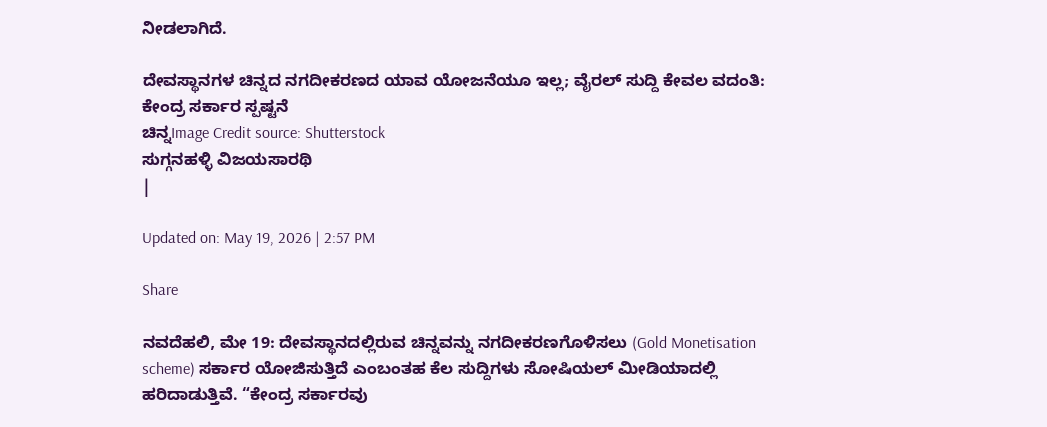ನೀಡಲಾಗಿದೆ.

ದೇವಸ್ಥಾನಗಳ ಚಿನ್ನದ ನಗದೀಕರಣದ ಯಾವ ಯೋಜನೆಯೂ ಇಲ್ಲ; ವೈರಲ್ ಸುದ್ದಿ ಕೇವಲ ವದಂತಿ: ಕೇಂದ್ರ ಸರ್ಕಾರ ಸ್ಪಷ್ಟನೆ
ಚಿನ್ನImage Credit source: Shutterstock
ಸುಗ್ಗನಹಳ್ಳಿ ವಿಜಯಸಾರಥಿ
|

Updated on: May 19, 2026 | 2:57 PM

Share

ನವದೆಹಲಿ, ಮೇ 19: ದೇವಸ್ಥಾನದಲ್ಲಿರುವ ಚಿನ್ನವನ್ನು ನಗದೀಕರಣಗೊಳಿಸಲು (Gold Monetisation scheme) ಸರ್ಕಾರ ಯೋಜಿಸುತ್ತಿದೆ ಎಂಬಂತಹ ಕೆಲ ಸುದ್ದಿಗಳು ಸೋಷಿಯಲ್ ಮೀಡಿಯಾದಲ್ಲಿ ಹರಿದಾಡುತ್ತಿವೆ. “ಕೇಂದ್ರ ಸರ್ಕಾರವು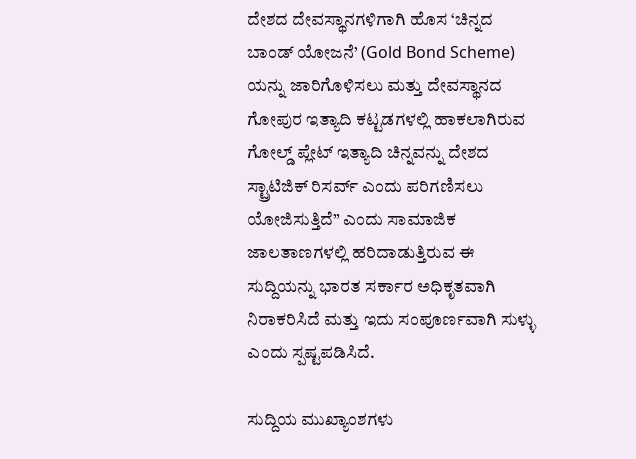ದೇಶದ ದೇವಸ್ಥಾನಗಳಿಗಾಗಿ ಹೊಸ ‘ಚಿನ್ನದ ಬಾಂಡ್ ಯೋಜನೆ’ (Gold Bond Scheme) ಯನ್ನು ಜಾರಿಗೊಳಿಸಲು ಮತ್ತು ದೇವಸ್ಥಾನದ ಗೋಪುರ ಇತ್ಯಾದಿ ಕಟ್ಟಡಗಳಲ್ಲಿ ಹಾಕಲಾಗಿರುವ ಗೋಲ್ಡ್ ಪ್ಲೇಟ್ ಇತ್ಯಾದಿ ಚಿನ್ನವನ್ನು ದೇಶದ ಸ್ಟ್ರಾಟಿಜಿಕ್ ರಿಸರ್ವ್ ಎಂದು ಪರಿಗಣಿಸಲು ಯೋಜಿಸುತ್ತಿದೆ” ಎಂದು ಸಾಮಾಜಿಕ ಜಾಲತಾಣಗಳಲ್ಲಿ ಹರಿದಾಡುತ್ತಿರುವ ಈ ಸುದ್ದಿಯನ್ನು ಭಾರತ ಸರ್ಕಾರ ಅಧಿಕೃತವಾಗಿ ನಿರಾಕರಿಸಿದೆ ಮತ್ತು ಇದು ಸಂಪೂರ್ಣವಾಗಿ ಸುಳ್ಳು ಎಂದು ಸ್ಪಷ್ಟಪಡಿಸಿದೆ.

ಸುದ್ದಿಯ ಮುಖ್ಯಾಂಶಗಳು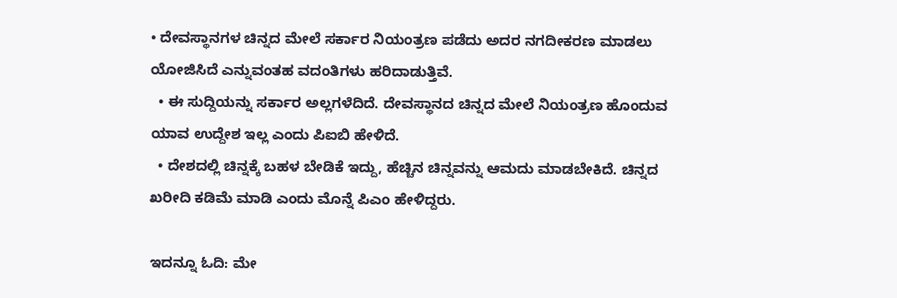• ದೇವಸ್ಥಾನಗಳ ಚಿನ್ನದ ಮೇಲೆ ಸರ್ಕಾರ ನಿಯಂತ್ರಣ ಪಡೆದು ಅದರ ನಗದೀಕರಣ ಮಾಡಲು ಯೋಜಿಸಿದೆ ಎನ್ನುವಂತಹ ವದಂತಿಗಳು ಹರಿದಾಡುತ್ತಿವೆ.
  • ಈ ಸುದ್ದಿಯನ್ನು ಸರ್ಕಾರ ಅಲ್ಲಗಳೆದಿದೆ. ದೇವಸ್ಥಾನದ ಚಿನ್ನದ ಮೇಲೆ ನಿಯಂತ್ರಣ ಹೊಂದುವ ಯಾವ ಉದ್ದೇಶ ಇಲ್ಲ ಎಂದು ಪಿಐಬಿ ಹೇಳಿದೆ.
  • ದೇಶದಲ್ಲಿ ಚಿನ್ನಕ್ಕೆ ಬಹಳ ಬೇಡಿಕೆ ಇದ್ದು, ಹೆಚ್ಚಿನ ಚಿನ್ನವನ್ನು ಆಮದು ಮಾಡಬೇಕಿದೆ. ಚಿನ್ನದ ಖರೀದಿ ಕಡಿಮೆ ಮಾಡಿ ಎಂದು ಮೊನ್ನೆ ಪಿಎಂ ಹೇಳಿದ್ದರು.

ಇದನ್ನೂ ಓದಿ: ಮೇ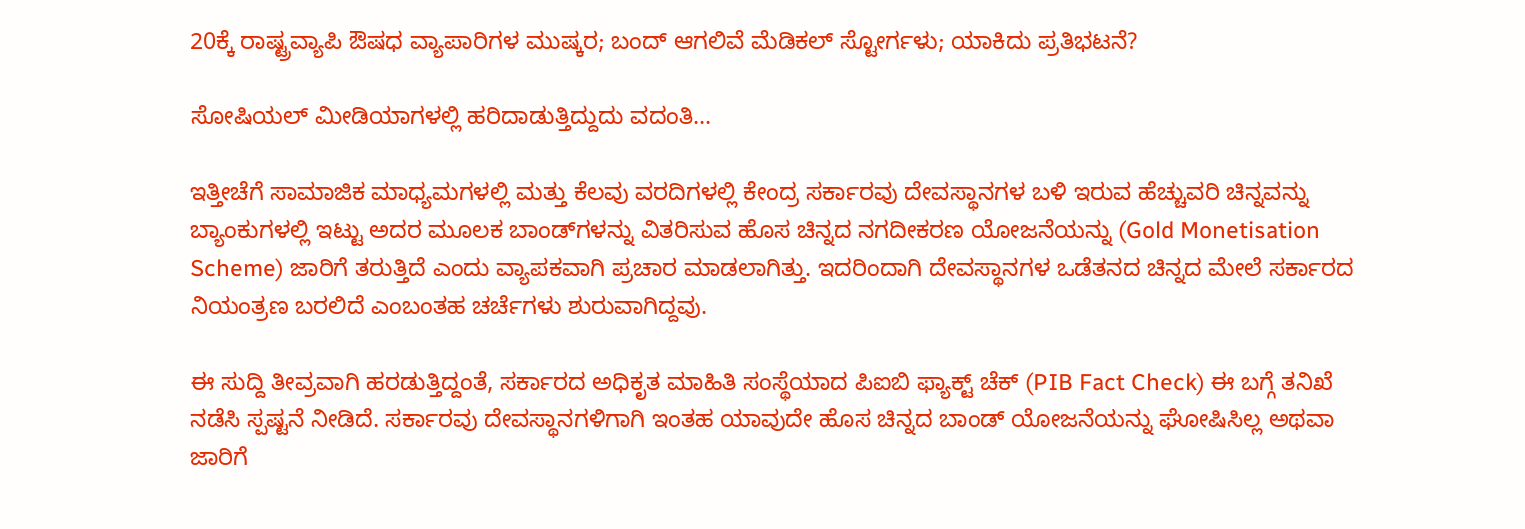20ಕ್ಕೆ ರಾಷ್ಟ್ರವ್ಯಾಪಿ ಔಷಧ ವ್ಯಾಪಾರಿಗಳ ಮುಷ್ಕರ; ಬಂದ್ ಆಗಲಿವೆ ಮೆಡಿಕಲ್ ಸ್ಟೋರ್ಗಳು; ಯಾಕಿದು ಪ್ರತಿಭಟನೆ?

ಸೋಷಿಯಲ್ ಮೀಡಿಯಾಗಳಲ್ಲಿ ಹರಿದಾಡುತ್ತಿದ್ದುದು ವದಂತಿ…

ಇತ್ತೀಚೆಗೆ ಸಾಮಾಜಿಕ ಮಾಧ್ಯಮಗಳಲ್ಲಿ ಮತ್ತು ಕೆಲವು ವರದಿಗಳಲ್ಲಿ ಕೇಂದ್ರ ಸರ್ಕಾರವು ದೇವಸ್ಥಾನಗಳ ಬಳಿ ಇರುವ ಹೆಚ್ಚುವರಿ ಚಿನ್ನವನ್ನು ಬ್ಯಾಂಕುಗಳಲ್ಲಿ ಇಟ್ಟು ಅದರ ಮೂಲಕ ಬಾಂಡ್‌ಗಳನ್ನು ವಿತರಿಸುವ ಹೊಸ ಚಿನ್ನದ ನಗದೀಕರಣ ಯೋಜನೆಯನ್ನು (Gold Monetisation Scheme) ಜಾರಿಗೆ ತರುತ್ತಿದೆ ಎಂದು ವ್ಯಾಪಕವಾಗಿ ಪ್ರಚಾರ ಮಾಡಲಾಗಿತ್ತು. ಇದರಿಂದಾಗಿ ದೇವಸ್ಥಾನಗಳ ಒಡೆತನದ ಚಿನ್ನದ ಮೇಲೆ ಸರ್ಕಾರದ ನಿಯಂತ್ರಣ ಬರಲಿದೆ ಎಂಬಂತಹ ಚರ್ಚೆಗಳು ಶುರುವಾಗಿದ್ದವು.

ಈ ಸುದ್ದಿ ತೀವ್ರವಾಗಿ ಹರಡುತ್ತಿದ್ದಂತೆ, ಸರ್ಕಾರದ ಅಧಿಕೃತ ಮಾಹಿತಿ ಸಂಸ್ಥೆಯಾದ ಪಿಐಬಿ ಫ್ಯಾಕ್ಟ್ ಚೆಕ್ (PIB Fact Check) ಈ ಬಗ್ಗೆ ತನಿಖೆ ನಡೆಸಿ ಸ್ಪಷ್ಟನೆ ನೀಡಿದೆ. ಸರ್ಕಾರವು ದೇವಸ್ಥಾನಗಳಿಗಾಗಿ ಇಂತಹ ಯಾವುದೇ ಹೊಸ ಚಿನ್ನದ ಬಾಂಡ್ ಯೋಜನೆಯನ್ನು ಘೋಷಿಸಿಲ್ಲ ಅಥವಾ ಜಾರಿಗೆ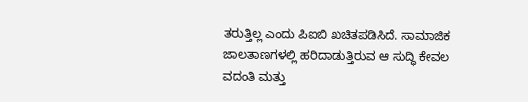ತರುತ್ತಿಲ್ಲ ಎಂದು ಪಿಐಬಿ ಖಚಿತಪಡಿಸಿದೆ. ಸಾಮಾಜಿಕ ಜಾಲತಾಣಗಳಲ್ಲಿ ಹರಿದಾಡುತ್ತಿರುವ ಆ ಸುದ್ಧಿ ಕೇವಲ ವದಂತಿ ಮತ್ತು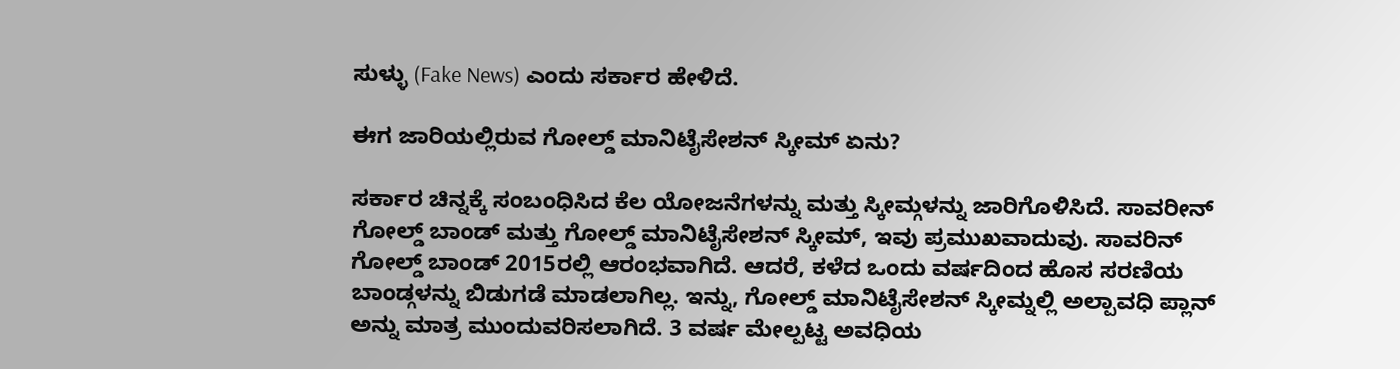ಸುಳ್ಳು (Fake News) ಎಂದು ಸರ್ಕಾರ ಹೇಳಿದೆ.

ಈಗ ಜಾರಿಯಲ್ಲಿರುವ ಗೋಲ್ಡ್ ಮಾನಿಟೈಸೇಶನ್ ಸ್ಕೀಮ್ ಏನು?

ಸರ್ಕಾರ ಚಿನ್ನಕ್ಕೆ ಸಂಬಂಧಿಸಿದ ಕೆಲ ಯೋಜನೆಗಳನ್ನು ಮತ್ತು ಸ್ಕೀಮ್ಗಳನ್ನು ಜಾರಿಗೊಳಿಸಿದೆ. ಸಾವರೀನ್ ಗೋಲ್ಡ್ ಬಾಂಡ್ ಮತ್ತು ಗೋಲ್ಡ್ ಮಾನಿಟೈಸೇಶನ್ ಸ್ಕೀಮ್, ಇವು ಪ್ರಮುಖವಾದುವು. ಸಾವರಿನ್ ಗೋಲ್ಡ್ ಬಾಂಡ್ 2015ರಲ್ಲಿ ಆರಂಭವಾಗಿದೆ. ಆದರೆ, ಕಳೆದ ಒಂದು ವರ್ಷದಿಂದ ಹೊಸ ಸರಣಿಯ ಬಾಂಡ್ಗಳನ್ನು ಬಿಡುಗಡೆ ಮಾಡಲಾಗಿಲ್ಲ. ಇನ್ನು, ಗೋಲ್ಡ್ ಮಾನಿಟೈಸೇಶನ್ ಸ್ಕೀಮ್ನಲ್ಲಿ ಅಲ್ಪಾವಧಿ ಪ್ಲಾನ್ ಅನ್ನು ಮಾತ್ರ ಮುಂದುವರಿಸಲಾಗಿದೆ. 3 ವರ್ಷ ಮೇಲ್ಪಟ್ಟ ಅವಧಿಯ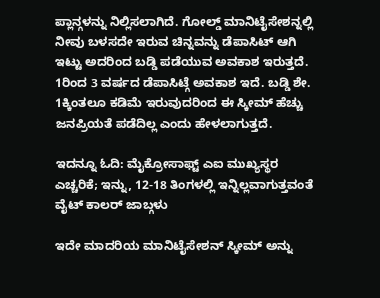ಪ್ಲಾನ್ಗಳನ್ನು ನಿಲ್ಲಿಸಲಾಗಿದೆ. ಗೋಲ್ಡ್ ಮಾನಿಟೈಸೇಶನ್ನಲ್ಲಿ ನೀವು ಬಳಸದೇ ಇರುವ ಚಿನ್ನವನ್ನು ಡೆಪಾಸಿಟ್ ಆಗಿ ಇಟ್ಟು ಅದರಿಂದ ಬಡ್ಡಿ ಪಡೆಯುವ ಅವಕಾಶ ಇರುತ್ತದೆ. 1ರಿಂದ 3 ವರ್ಷದ ಡೆಪಾಸಿಟ್ಗೆ ಅವಕಾಶ ಇದೆ. ಬಡ್ಡಿ ಶೇ. 1ಕ್ಕಿಂತಲೂ ಕಡಿಮೆ ಇರುವುದರಿಂದ ಈ ಸ್ಕೀಮ್ ಹೆಚ್ಚು ಜನಪ್ರಿಯತೆ ಪಡೆದಿಲ್ಲ ಎಂದು ಹೇಳಲಾಗುತ್ತದೆ.

ಇದನ್ನೂ ಓದಿ: ಮೈಕ್ರೋಸಾಫ್ಟ್ ಎಐ ಮುಖ್ಯಸ್ಥರ ಎಚ್ಚರಿಕೆ; ಇನ್ನು, 12-18 ತಿಂಗಳಲ್ಲಿ ಇನ್ನಿಲ್ಲವಾಗುತ್ತವಂತೆ ವೈಟ್ ಕಾಲರ್ ಜಾಬ್ಗಳು

ಇದೇ ಮಾದರಿಯ ಮಾನಿಟೈಸೇಶನ್ ಸ್ಕೀಮ್ ಅನ್ನು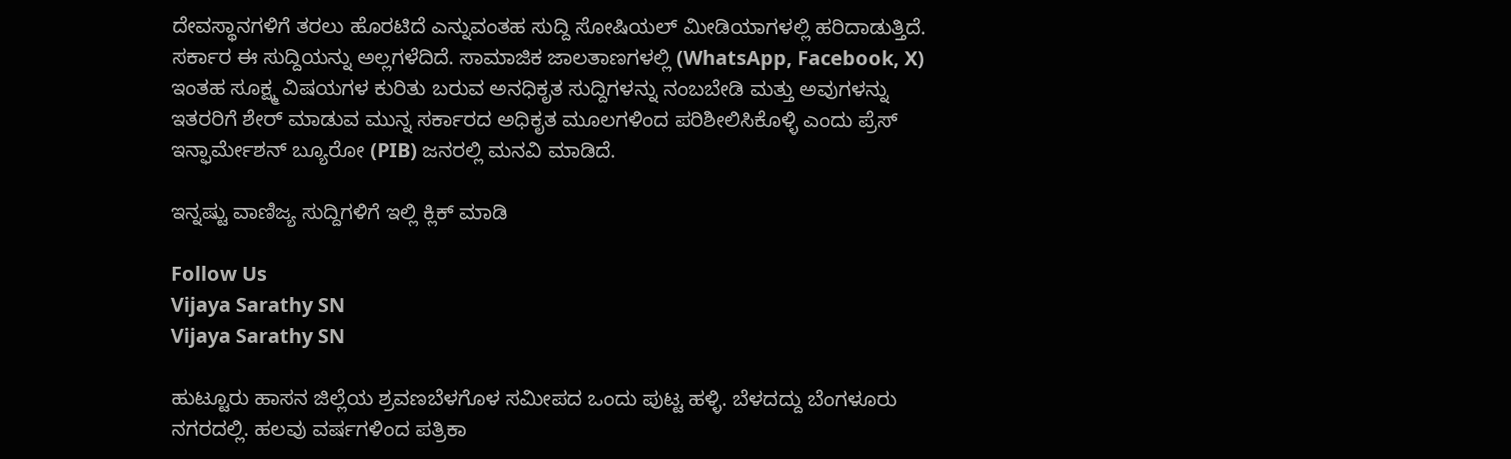ದೇವಸ್ಥಾನಗಳಿಗೆ ತರಲು ಹೊರಟಿದೆ ಎನ್ನುವಂತಹ ಸುದ್ದಿ ಸೋಷಿಯಲ್ ಮೀಡಿಯಾಗಳಲ್ಲಿ ಹರಿದಾಡುತ್ತಿದೆ. ಸರ್ಕಾರ ಈ ಸುದ್ದಿಯನ್ನು ಅಲ್ಲಗಳೆದಿದೆ. ಸಾಮಾಜಿಕ ಜಾಲತಾಣಗಳಲ್ಲಿ (WhatsApp, Facebook, X) ಇಂತಹ ಸೂಕ್ಷ್ಮ ವಿಷಯಗಳ ಕುರಿತು ಬರುವ ಅನಧಿಕೃತ ಸುದ್ದಿಗಳನ್ನು ನಂಬಬೇಡಿ ಮತ್ತು ಅವುಗಳನ್ನು ಇತರರಿಗೆ ಶೇರ್ ಮಾಡುವ ಮುನ್ನ ಸರ್ಕಾರದ ಅಧಿಕೃತ ಮೂಲಗಳಿಂದ ಪರಿಶೀಲಿಸಿಕೊಳ್ಳಿ ಎಂದು ಪ್ರೆಸ್ ಇನ್ಫಾರ್ಮೇಶನ್ ಬ್ಯೂರೋ (PIB) ಜನರಲ್ಲಿ ಮನವಿ ಮಾಡಿದೆ.

ಇನ್ನಷ್ಟು ವಾಣಿಜ್ಯ ಸುದ್ದಿಗಳಿಗೆ ಇಲ್ಲಿ ಕ್ಲಿಕ್ ಮಾಡಿ

Follow Us
Vijaya Sarathy SN
Vijaya Sarathy SN

ಹುಟ್ಟೂರು ಹಾಸನ ಜಿಲ್ಲೆಯ ಶ್ರವಣಬೆಳಗೊಳ ಸಮೀಪದ ಒಂದು ಪುಟ್ಟ ಹಳ್ಳಿ. ಬೆಳದದ್ದು ಬೆಂಗಳೂರು ನಗರದಲ್ಲಿ. ಹಲವು ವರ್ಷಗಳಿಂದ ಪತ್ರಿಕಾ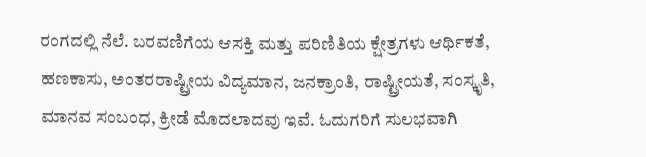ರಂಗದಲ್ಲಿ ನೆಲೆ. ಬರವಣಿಗೆಯ ಆಸಕ್ತಿ ಮತ್ತು ಪರಿಣಿತಿಯ ಕ್ಷೇತ್ರಗಳು ಆರ್ಥಿಕತೆ, ಹಣಕಾಸು, ಅಂತರರಾಷ್ಟ್ರೀಯ ವಿದ್ಯಮಾನ, ಜನಕ್ರಾಂತಿ, ರಾಷ್ಟ್ರೀಯತೆ, ಸಂಸ್ಕೃತಿ, ಮಾನವ ಸಂಬಂಧ, ಕ್ರೀಡೆ ಮೊದಲಾದವು ಇವೆ. ಓದುಗರಿಗೆ ಸುಲಭವಾಗಿ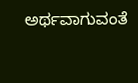ಅರ್ಥವಾಗುವಂತೆ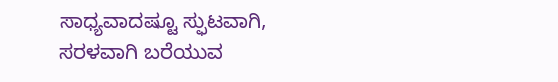ಸಾಧ್ಯವಾದಷ್ಟೂ ಸ್ಫುಟವಾಗಿ, ಸರಳವಾಗಿ ಬರೆಯುವ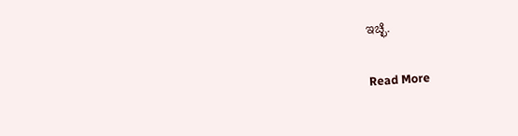ಇಚ್ಛೆ.

Read More